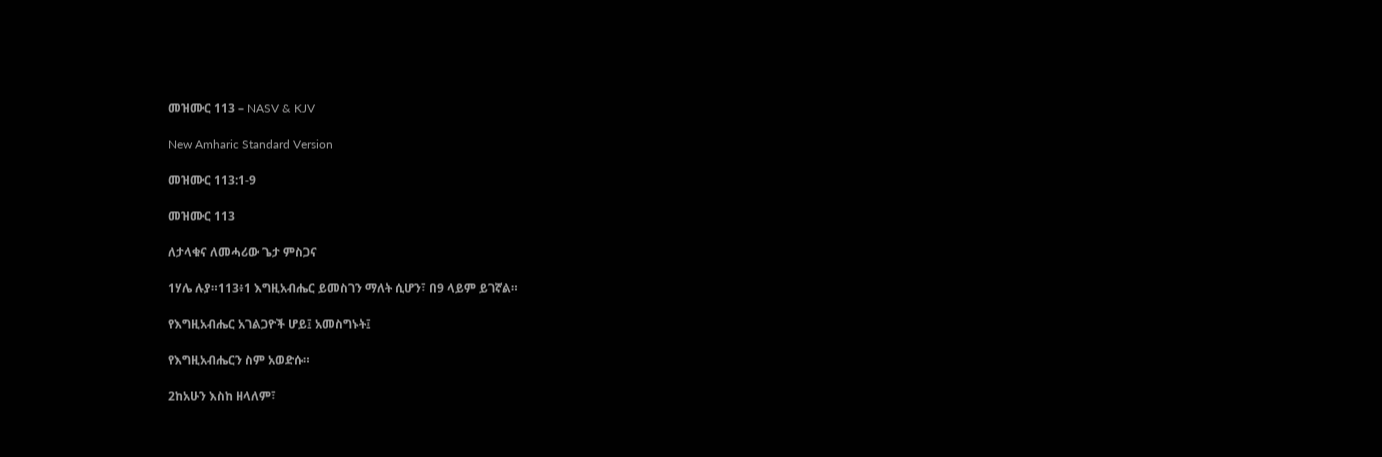መዝሙር 113 – NASV & KJV

New Amharic Standard Version

መዝሙር 113:1-9

መዝሙር 113

ለታላቁና ለመሓሪው ጌታ ምስጋና

1ሃሌ ሉያ።113፥1 እግዚአብሔር ይመስገን ማለት ሲሆን፣ በ9 ላይም ይገኛል።

የእግዚአብሔር አገልጋዮች ሆይ፤ አመስግኑት፤

የእግዚአብሔርን ስም አወድሱ።

2ከአሁን እስከ ዘላለም፣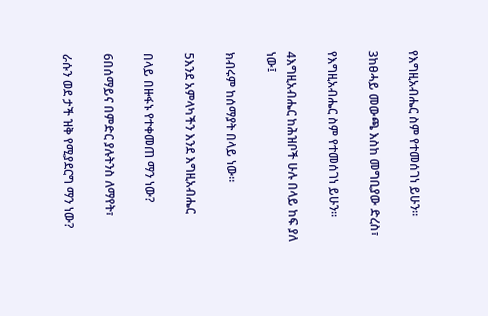የእግዚአብሔር ስም የተመሰገነ ይሁን።

3ከፀሓይ መውጫ እስከ መግቢያው ድረስ፣

የእግዚአብሔር ስም የተመሰገነ ይሁን።

4እግዚአብሔር ከሕዝቦች ሁሉ በላይ ከፍ ያለ ነው፤

ክብሩም ከሰማያት በላይ ነው።

5እንደ አምላካችን እንደ እግዚአብሔር

በላይ በዙፋኑ የተቀመጠ ማን ነው?

6በሰማይና በምድር ያሉትንስ ለማየት፣

ራሱን ወደ ታች ዝቅ የሚያደርግ ማን ነው?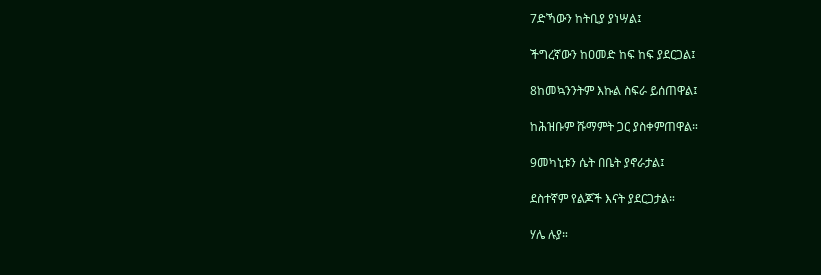7ድኻውን ከትቢያ ያነሣል፤

ችግረኛውን ከዐመድ ከፍ ከፍ ያደርጋል፤

8ከመኳንንትም እኩል ስፍራ ይሰጠዋል፤

ከሕዝቡም ሹማምት ጋር ያስቀምጠዋል።

9መካኒቱን ሴት በቤት ያኖራታል፤

ደስተኛም የልጆች እናት ያደርጋታል።

ሃሌ ሉያ።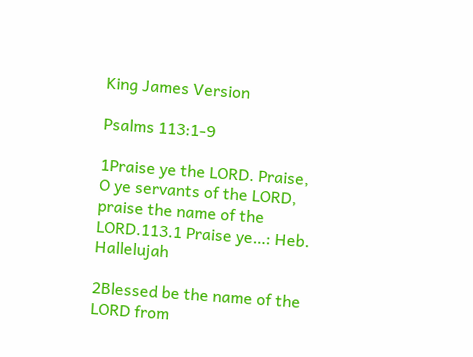King James Version

Psalms 113:1-9

1Praise ye the LORD. Praise, O ye servants of the LORD, praise the name of the LORD.113.1 Praise ye…: Heb. Hallelujah

2Blessed be the name of the LORD from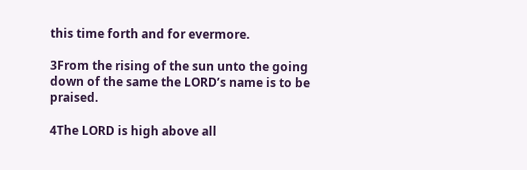this time forth and for evermore.

3From the rising of the sun unto the going down of the same the LORD’s name is to be praised.

4The LORD is high above all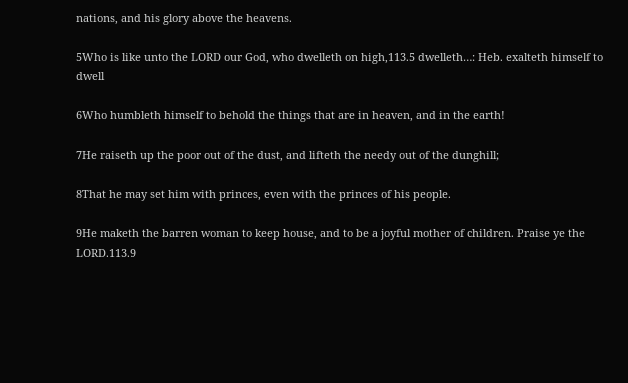nations, and his glory above the heavens.

5Who is like unto the LORD our God, who dwelleth on high,113.5 dwelleth…: Heb. exalteth himself to dwell

6Who humbleth himself to behold the things that are in heaven, and in the earth!

7He raiseth up the poor out of the dust, and lifteth the needy out of the dunghill;

8That he may set him with princes, even with the princes of his people.

9He maketh the barren woman to keep house, and to be a joyful mother of children. Praise ye the LORD.113.9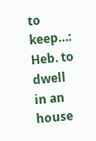to keep…: Heb. to dwell in an house